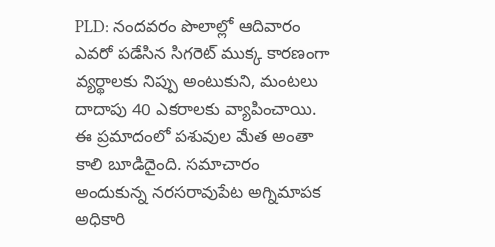PLD: నందవరం పొలాల్లో ఆదివారం ఎవరో పడేసిన సిగరెట్ ముక్క కారణంగా వ్యర్థాలకు నిప్పు అంటుకుని, మంటలు దాదాపు 40 ఎకరాలకు వ్యాపించాయి. ఈ ప్రమాదంలో పశువుల మేత అంతా కాలి బూడిదైంది. సమాచారం అందుకున్న నరసరావుపేట అగ్నిమాపక అధికారి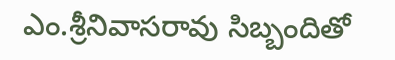ఎం.శ్రీనివాసరావు సిబ్బందితో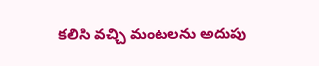కలిసి వచ్చి మంటలను అదుపు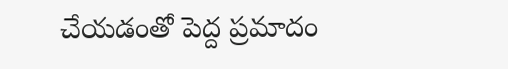చేయడంతో పెద్ద ప్రమాదం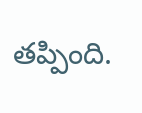తప్పింది.